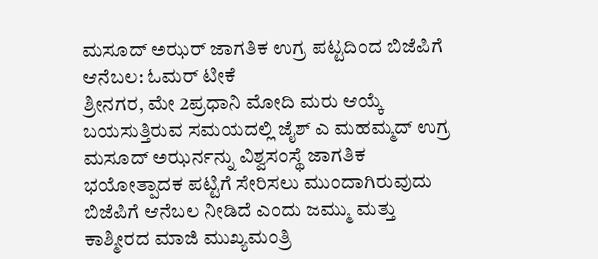ಮಸೂದ್ ಅಝರ್ ಜಾಗತಿಕ ಉಗ್ರ ಪಟ್ಟದಿಂದ ಬಿಜೆಪಿಗೆ ಆನೆಬಲ: ಓಮರ್ ಟೀಕೆ
ಶ್ರೀನಗರ, ಮೇ 2ಪ್ರಧಾನಿ ಮೋದಿ ಮರು ಆಯ್ಕೆ ಬಯಸುತ್ತಿರುವ ಸಮಯದಲ್ಲಿ ಜೈಶ್ ಎ ಮಹಮ್ಮದ್ ಉಗ್ರ ಮಸೂದ್ ಅಝರ್ನನ್ನು ವಿಶ್ವಸಂಸ್ಥೆ ಜಾಗತಿಕ ಭಯೋತ್ಪಾದಕ ಪಟ್ಟಿಗೆ ಸೇರಿಸಲು ಮುಂದಾಗಿರುವುದು ಬಿಜೆಪಿಗೆ ಆನೆಬಲ ನೀಡಿದೆ ಎಂದು ಜಮ್ಮು ಮತ್ತು ಕಾಶ್ಮೀರದ ಮಾಜಿ ಮುಖ್ಯಮಂತ್ರಿ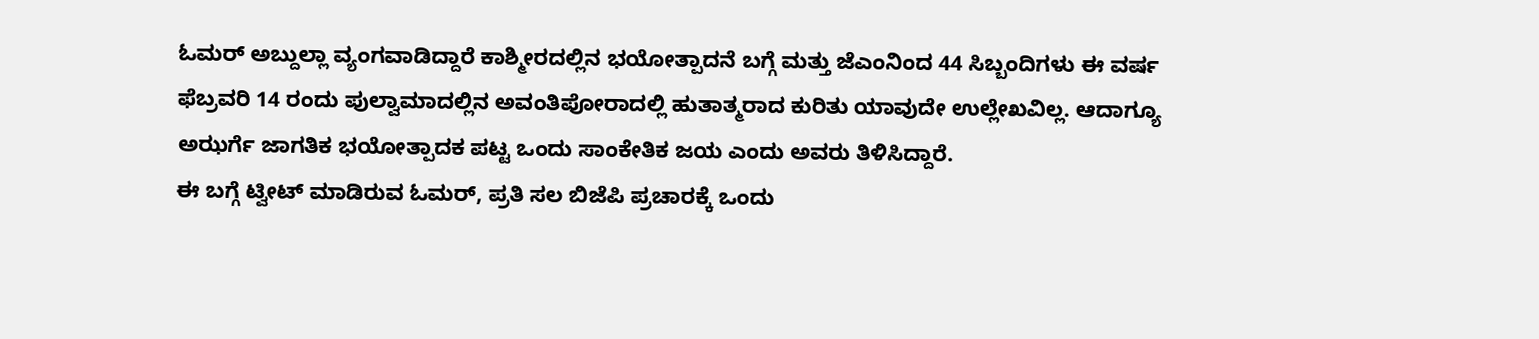ಓಮರ್ ಅಬ್ದುಲ್ಲಾ ವ್ಯಂಗವಾಡಿದ್ದಾರೆ ಕಾಶ್ಮೀರದಲ್ಲಿನ ಭಯೋತ್ಪಾದನೆ ಬಗ್ಗೆ ಮತ್ತು ಜೆಎಂನಿಂದ 44 ಸಿಬ್ಬಂದಿಗಳು ಈ ವರ್ಷ ಫೆಬ್ರವರಿ 14 ರಂದು ಪುಲ್ವಾಮಾದಲ್ಲಿನ ಅವಂತಿಪೋರಾದಲ್ಲಿ ಹುತಾತ್ಮರಾದ ಕುರಿತು ಯಾವುದೇ ಉಲ್ಲೇಖವಿಲ್ಲ. ಆದಾಗ್ಯೂ ಅಝರ್ಗೆ ಜಾಗತಿಕ ಭಯೋತ್ಪಾದಕ ಪಟ್ಟ ಒಂದು ಸಾಂಕೇತಿಕ ಜಯ ಎಂದು ಅವರು ತಿಳಿಸಿದ್ದಾರೆ.
ಈ ಬಗ್ಗೆ ಟ್ವೀಟ್ ಮಾಡಿರುವ ಓಮರ್, ಪ್ರತಿ ಸಲ ಬಿಜೆಪಿ ಪ್ರಚಾರಕ್ಕೆ ಒಂದು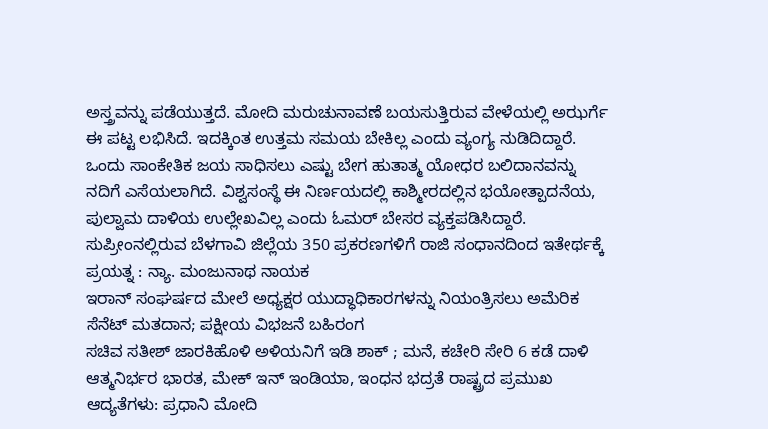ಅಸ್ತ್ರವನ್ನು ಪಡೆಯುತ್ತದೆ. ಮೋದಿ ಮರುಚುನಾವಣೆ ಬಯಸುತ್ತಿರುವ ವೇಳೆಯಲ್ಲಿ ಅಝರ್ಗೆ ಈ ಪಟ್ಟ ಲಭಿಸಿದೆ. ಇದಕ್ಕಿಂತ ಉತ್ತಮ ಸಮಯ ಬೇಕಿಲ್ಲ ಎಂದು ವ್ಯಂಗ್ಯ ನುಡಿದಿದ್ದಾರೆ.
ಒಂದು ಸಾಂಕೇತಿಕ ಜಯ ಸಾಧಿಸಲು ಎಷ್ಟು ಬೇಗ ಹುತಾತ್ಮ ಯೋಧರ ಬಲಿದಾನವನ್ನು ನದಿಗೆ ಎಸೆಯಲಾಗಿದೆ. ವಿಶ್ವಸಂಸ್ಥೆ ಈ ನಿರ್ಣಯದಲ್ಲಿ ಕಾಶ್ಮೀರದಲ್ಲಿನ ಭಯೋತ್ಪಾದನೆಯ, ಪುಲ್ವಾಮ ದಾಳಿಯ ಉಲ್ಲೇಖವಿಲ್ಲ ಎಂದು ಓಮರ್ ಬೇಸರ ವ್ಯಕ್ತಪಡಿಸಿದ್ದಾರೆ.
ಸುಪ್ರೀಂನಲ್ಲಿರುವ ಬೆಳಗಾವಿ ಜಿಲ್ಲೆಯ 350 ಪ್ರಕರಣಗಳಿಗೆ ರಾಜಿ ಸಂಧಾನದಿಂದ ಇತೇರ್ಥಕ್ಕೆ ಪ್ರಯತ್ನ : ನ್ಯಾ. ಮಂಜುನಾಥ ನಾಯಕ
ಇರಾನ್ ಸಂಘರ್ಷದ ಮೇಲೆ ಅಧ್ಯಕ್ಷರ ಯುದ್ಧಾಧಿಕಾರಗಳನ್ನು ನಿಯಂತ್ರಿಸಲು ಅಮೆರಿಕ ಸೆನೆಟ್ ಮತದಾನ; ಪಕ್ಷೀಯ ವಿಭಜನೆ ಬಹಿರಂಗ
ಸಚಿವ ಸತೀಶ್ ಜಾರಕಿಹೊಳಿ ಅಳಿಯನಿಗೆ ಇಡಿ ಶಾಕ್ ; ಮನೆ, ಕಚೇರಿ ಸೇರಿ 6 ಕಡೆ ದಾಳಿ
ಆತ್ಮನಿರ್ಭರ ಭಾರತ, ಮೇಕ್ ಇನ್ ಇಂಡಿಯಾ, ಇಂಧನ ಭದ್ರತೆ ರಾಷ್ಟ್ರದ ಪ್ರಮುಖ ಆದ್ಯತೆಗಳು: ಪ್ರಧಾನಿ ಮೋದಿ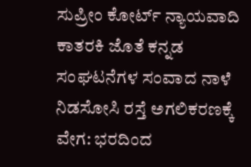ಸುಪ್ರೀಂ ಕೋರ್ಟ್ ನ್ಯಾಯವಾದಿ ಕಾತರಕಿ ಜೊತೆ ಕನ್ನಡ ಸಂಘಟನೆಗಳ ಸಂವಾದ ನಾಳೆ
ನಿಡಸೋಸಿ ರಸ್ತೆ ಅಗಲಿಕರಣಕ್ಕೆ ವೇಗ: ಭರದಿಂದ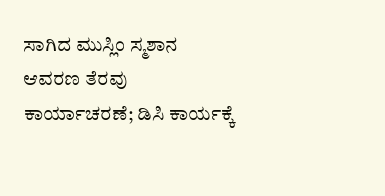ಸಾಗಿದ ಮುಸ್ಲಿಂ ಸ್ಮಶಾನ ಆವರಣ ತೆರವು ಕಾರ್ಯಾಚರಣೆ; ಡಿಸಿ ಕಾರ್ಯಕ್ಕೆ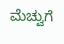ಮೆಚ್ವುಗೆ